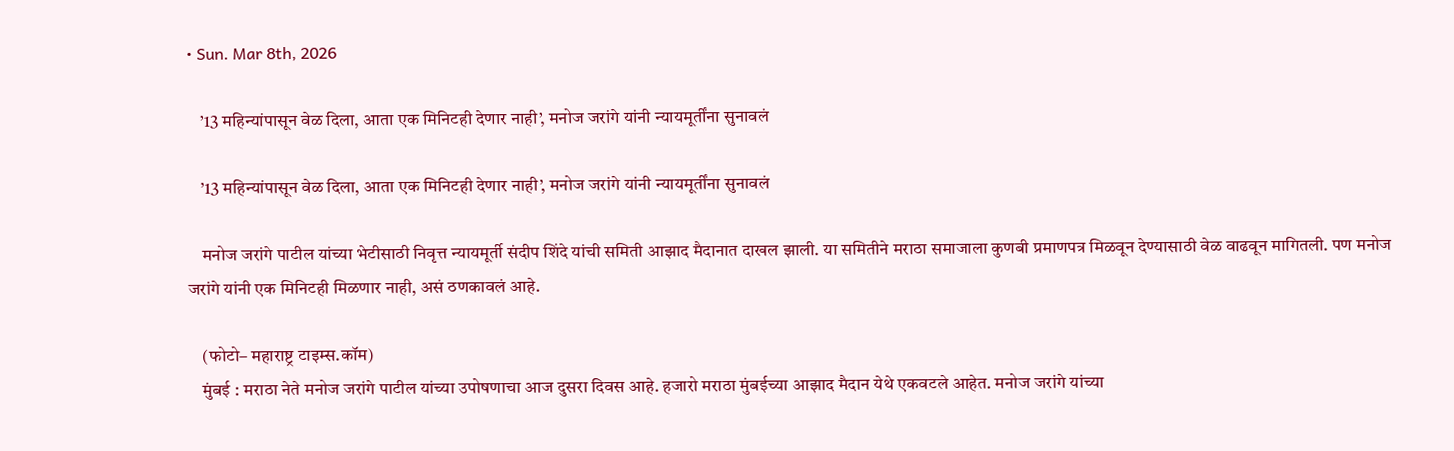• Sun. Mar 8th, 2026

    ’13 महिन्यांपासून वेळ दिला, आता एक मिनिटही देणार नाही’, मनोज जरांगे यांनी न्यायमूर्तींना सुनावलं

    ’13 महिन्यांपासून वेळ दिला, आता एक मिनिटही देणार नाही’, मनोज जरांगे यांनी न्यायमूर्तींना सुनावलं

    मनोज जरांगे पाटील यांच्या भेटीसाठी निवृत्त न्यायमूर्ती संदीप शिंदे यांची समिती आझाद मैदानात दाखल झाली. या समितीने मराठा समाजाला कुणबी प्रमाणपत्र मिळवून देण्यासाठी वेळ वाढवून मागितली. पण मनोज जरांगे यांनी एक मिनिटही मिळणार नाही, असं ठणकावलं आहे.

    (फोटो– महाराष्ट्र टाइम्स.कॉम)
    मुंबई : मराठा नेते मनोज जरांगे पाटील यांच्या उपोषणाचा आज दुसरा दिवस आहे. हजारो मराठा मुंबईच्या आझाद मैदान येथे एकवटले आहेत. मनोज जरांगे यांच्या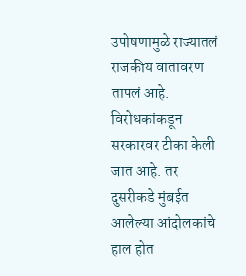उपोषणामुळे राज्यातलं राजकीय वातावरण तापलं आहे. विरोधकांकडून सरकारवर टीका केली जात आहे. तर दुसरीकडे मुंबईत आलेल्या आंदोलकांचे हाल होत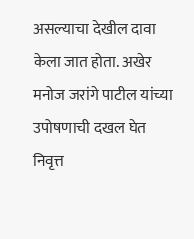असल्याचा देखील दावा केला जात होता. अखेर मनोज जरांगे पाटील यांच्या उपोषणाची दखल घेत निवृत्त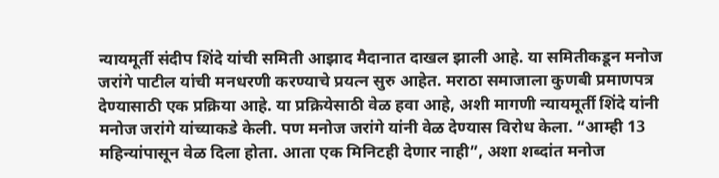न्यायमूर्ती संदीप शिंदे यांची समिती आझाद मैदानात दाखल झाली आहे. या समितीकडून मनोज जरांगे पाटील यांची मनधरणी करण्याचे प्रयत्न सुरु आहेत. मराठा समाजाला कुणबी प्रमाणपत्र देण्यासाठी एक प्रक्रिया आहे. या प्रक्रियेसाठी वेळ हवा आहे, अशी मागणी न्यायमूर्ती शिंदे यांनी मनोज जरांगे यांच्याकडे केली. पण मनोज जरांगे यांनी वेळ देण्यास विरोध केला. “आम्ही 13 महिन्यांपासून वेळ दिला होता. आता एक मिनिटही देणार नाही”, अशा शब्दांत मनोज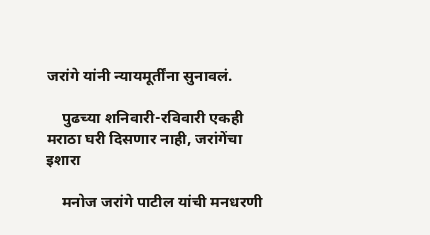जरांगे यांनी न्यायमूर्तींना सुनावलं.

    पुढच्या शनिवारी-रविवारी एकही मराठा घरी दिसणार नाही, जरांगेंचा इशारा

    मनोज जरांगे पाटील यांची मनधरणी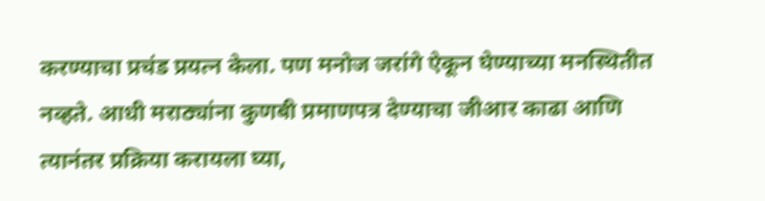करण्याचा प्रचंड प्रयत्न केला. पण मनोज जरांगे ऐकून घेण्याच्या मनस्थितीत नव्हते. आधी मराठ्यांना कुणबी प्रमाणपत्र देण्याचा जीआर काढा आणि त्यानंतर प्रक्रिया करायला घ्या,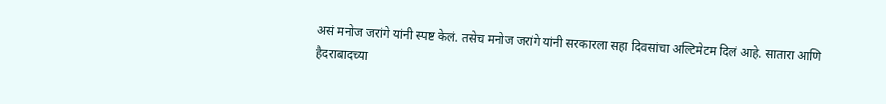असं मनोज जरांगे यांनी स्पष्ट केलं. तसेच मनोज जरांगे यांनी सरकारला सहा दिवसांचा अल्टिमेटम दिलं आहे. सातारा आणि हैदराबादच्या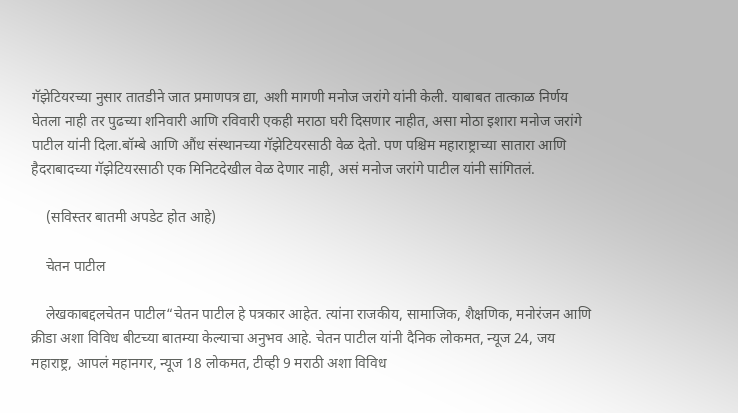गॅझेटियरच्या नुसार तातडीने जात प्रमाणपत्र द्या, अशी मागणी मनोज जरांगे यांनी केली. याबाबत तात्काळ निर्णय घेतला नाही तर पुढच्या शनिवारी आणि रविवारी एकही मराठा घरी दिसणार नाहीत, असा मोठा इशारा मनोज जरांगे पाटील यांनी दिला.बॉम्बे आणि औंध संस्थानच्या गॅझेटियरसाठी वेळ देतो. पण पश्चिम महाराष्ट्राच्या सातारा आणि हैदराबादच्या गॅझेटियरसाठी एक मिनिटदेखील वेळ देणार नाही, असं मनोज जरांगे पाटील यांनी सांगितलं.

    (सविस्तर बातमी अपडेट होत आहे)

    चेतन पाटील

    लेखकाबद्दलचेतन पाटील“चेतन पाटील हे पत्रकार आहेत. त्यांना राजकीय, सामाजिक, शैक्षणिक, मनोरंजन आणि क्रीडा अशा विविध बीटच्या बातम्या केल्याचा अनुभव आहे. चेतन पाटील यांनी दैनिक लोकमत, न्यूज 24, जय महाराष्ट्र, आपलं महानगर, न्यूज 18 लोकमत, टीव्ही 9 मराठी अशा विविध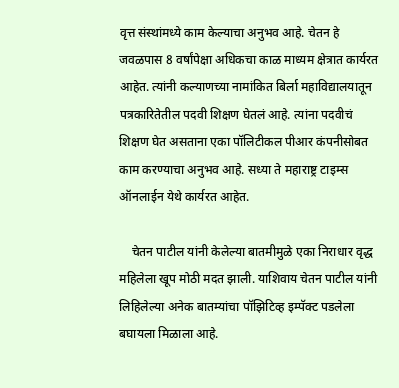वृत्त संस्थांमध्ये काम केल्याचा अनुभव आहे. चेतन हे जवळपास 8 वर्षांपेक्षा अधिकचा काळ माध्यम क्षेत्रात कार्यरत आहेत. त्यांनी कल्याणच्या नामांकित बिर्ला महाविद्यालयातून पत्रकारितेतील पदवी शिक्षण घेतलं आहे. त्यांना पदवीचं शिक्षण घेत असताना एका पॉलिटीकल पीआर कंपनीसोबत काम करण्याचा अनुभव आहे. सध्या ते महाराष्ट्र टाइम्स ऑनलाईन येथे कार्यरत आहेत.

    चेतन पाटील यांनी केलेल्या बातमीमुळे एका निराधार वृद्ध महिलेला खूप मोठी मदत झाली. याशिवाय चेतन पाटील यांनी लिहिलेल्या अनेक बातम्यांचा पॉझिटिव्ह इम्पॅक्ट पडलेला बघायला मिळाला आहे.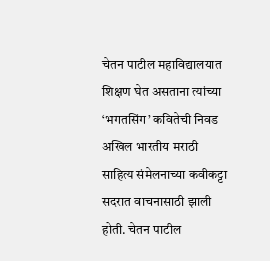चेतन पाटील महाविद्यालयात शिक्षण घेत असताना त्यांच्या ‘भगतसिंग’ कवितेची निवड अखिल भारतीय मराठी साहित्य संमेलनाच्या कवीकट्टा सदरात वाचनासाठी झाली होती. चेतन पाटील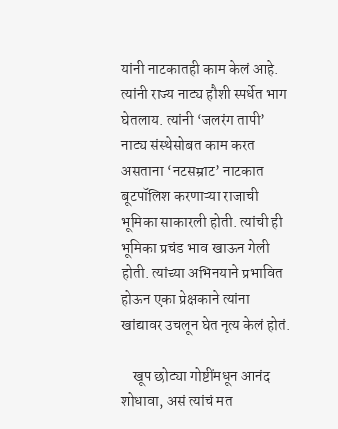यांनी नाटकातही काम केलं आहे. त्यांनी राज्य नाट्य हौशी स्पर्धेत भाग घेतलाय. त्यांनी ‘जलरंग तापी’ नाट्य संस्थेसोबत काम करत असताना ‘नटसम्राट’ नाटकात बूटपॉलिश करणाऱ्या राजाची भूमिका साकारली होती. त्यांची ही भूमिका प्रचंड भाव खाऊन गेली होती. त्यांच्या अभिनयाने प्रभावित होऊन एका प्रेक्षकाने त्यांना खांद्यावर उचलून घेत नृत्य केलं होतं.

    खूप छोट्या गोष्टींमधून आनंद शोधावा, असं त्यांचं मत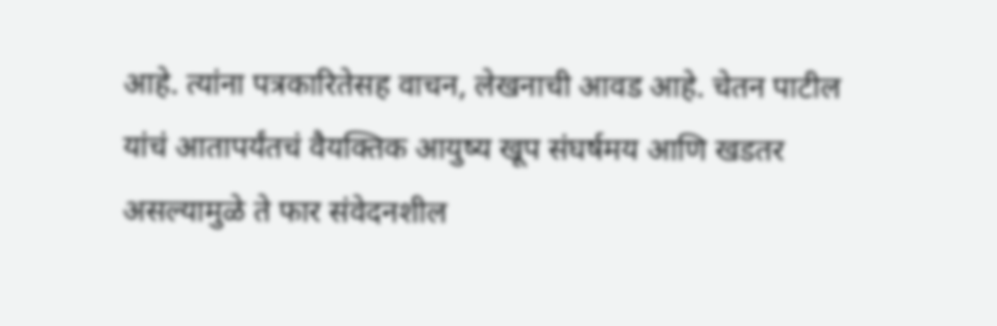आहे. त्यांना पत्रकारितेसह वाचन, लेखनाची आवड आहे. चेतन पाटील यांचं आतापर्यंतचं वैयक्तिक आयुष्य खूप संघर्षमय आणि खडतर असल्यामुळे ते फार संवेदनशील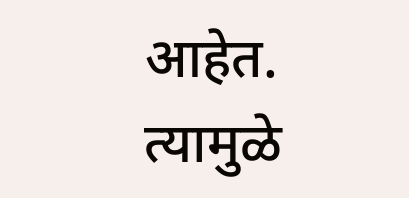आहेत. त्यामुळे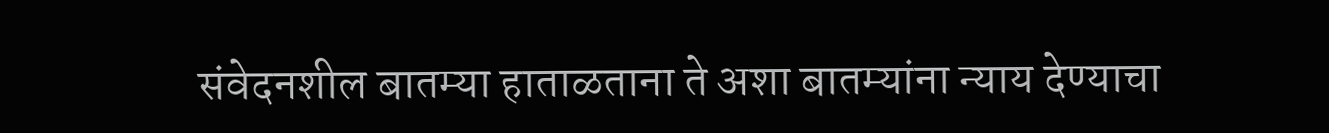संवेदनशील बातम्या हाताळताना ते अशा बातम्यांना न्याय देण्याचा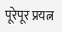पूरेपूर प्रयत्न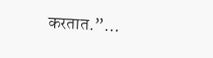करतात.”…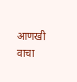आणखी वाचा